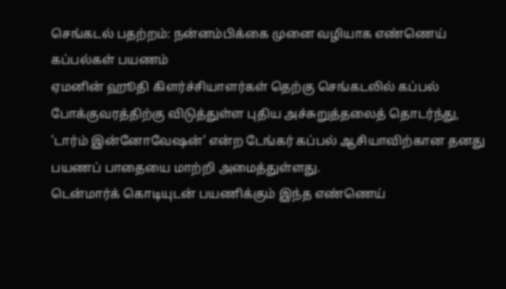செங்கடல் பதற்றம்: நன்னம்பிக்கை முனை வழியாக எண்ணெய் கப்பல்கள் பயணம்
ஏமனின் ஹூதி கிளர்ச்சியாளர்கள் தெற்கு செங்கடலில் கப்பல் போக்குவரத்திற்கு விடுத்துள்ள புதிய அச்சுறுத்தலைத் தொடர்ந்து, 'டார்ம் இன்னோவேஷன்' என்ற டேங்கர் கப்பல் ஆசியாவிற்கான தனது பயணப் பாதையை மாற்றி அமைத்துள்ளது.
டென்மார்க் கொடியுடன் பயணிக்கும் இந்த எண்ணெய்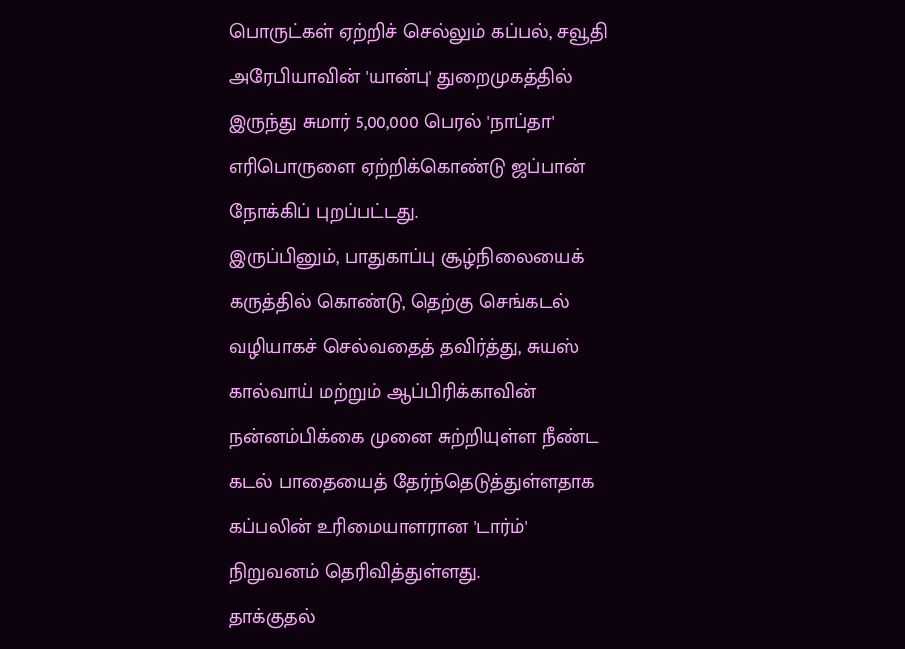பொருட்கள் ஏற்றிச் செல்லும் கப்பல், சவூதி அரேபியாவின் 'யான்பு' துறைமுகத்தில் இருந்து சுமார் 5,00,000 பெரல் 'நாப்தா' எரிபொருளை ஏற்றிக்கொண்டு ஜப்பான் நோக்கிப் புறப்பட்டது.
இருப்பினும், பாதுகாப்பு சூழ்நிலையைக் கருத்தில் கொண்டு, தெற்கு செங்கடல் வழியாகச் செல்வதைத் தவிர்த்து, சுயஸ் கால்வாய் மற்றும் ஆப்பிரிக்காவின் நன்னம்பிக்கை முனை சுற்றியுள்ள நீண்ட கடல் பாதையைத் தேர்ந்தெடுத்துள்ளதாக கப்பலின் உரிமையாளரான 'டார்ம்' நிறுவனம் தெரிவித்துள்ளது.
தாக்குதல்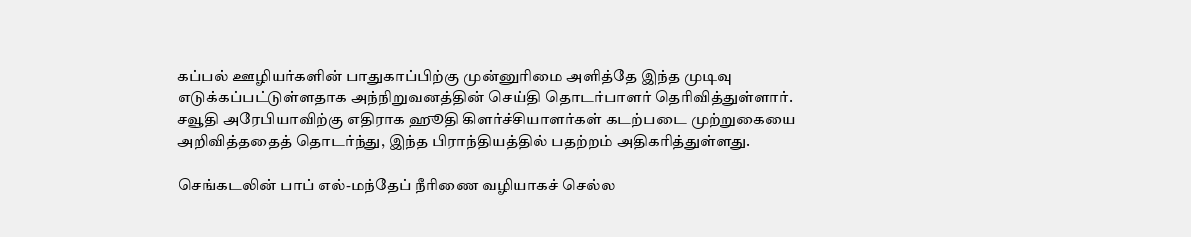கப்பல் ஊழியர்களின் பாதுகாப்பிற்கு முன்னுரிமை அளித்தே இந்த முடிவு எடுக்கப்பட்டுள்ளதாக அந்நிறுவனத்தின் செய்தி தொடர்பாளர் தெரிவித்துள்ளார்.
சவூதி அரேபியாவிற்கு எதிராக ஹூதி கிளர்ச்சியாளர்கள் கடற்படை முற்றுகையை அறிவித்ததைத் தொடர்ந்து, இந்த பிராந்தியத்தில் பதற்றம் அதிகரித்துள்ளது.

செங்கடலின் பாப் எல்-மந்தேப் நீரிணை வழியாகச் செல்ல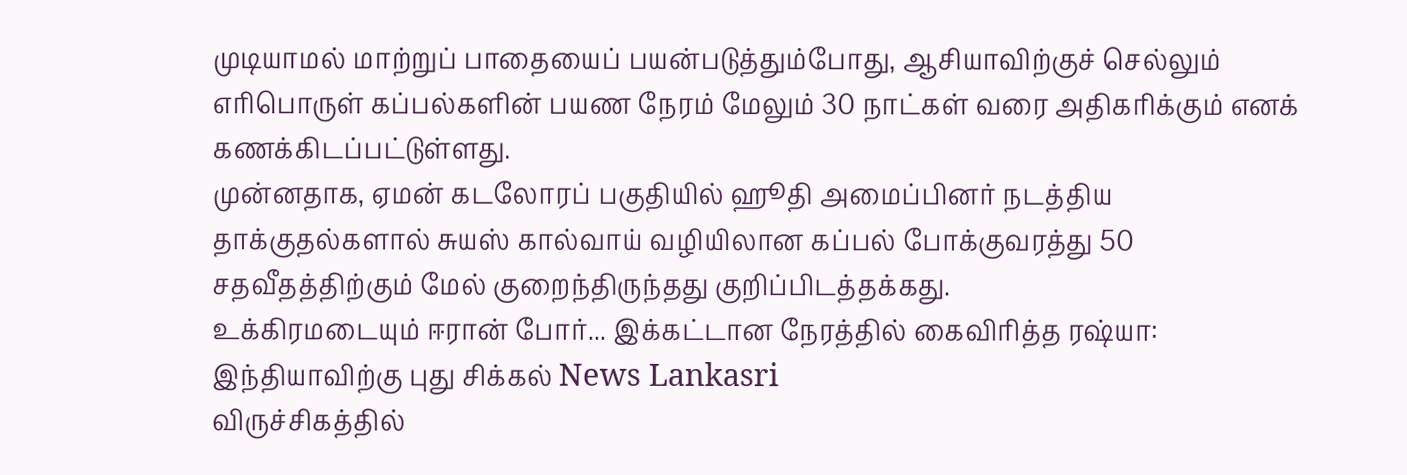முடியாமல் மாற்றுப் பாதையைப் பயன்படுத்தும்போது, ஆசியாவிற்குச் செல்லும் எரிபொருள் கப்பல்களின் பயண நேரம் மேலும் 30 நாட்கள் வரை அதிகரிக்கும் எனக் கணக்கிடப்பட்டுள்ளது.
முன்னதாக, ஏமன் கடலோரப் பகுதியில் ஹூதி அமைப்பினர் நடத்திய தாக்குதல்களால் சுயஸ் கால்வாய் வழியிலான கப்பல் போக்குவரத்து 50 சதவீதத்திற்கும் மேல் குறைந்திருந்தது குறிப்பிடத்தக்கது.
உக்கிரமடையும் ஈரான் போர்... இக்கட்டான நேரத்தில் கைவிரித்த ரஷ்யா: இந்தியாவிற்கு புது சிக்கல் News Lankasri
விருச்சிகத்தில்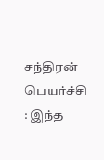சந்திரன் பெயர்ச்சி : இந்த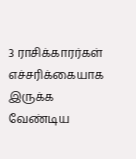3 ராசிக்காரர்கள் எச்சரிக்கையாக இருக்க வேண்டிய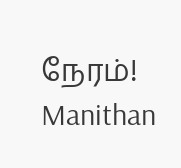நேரம்! Manithan